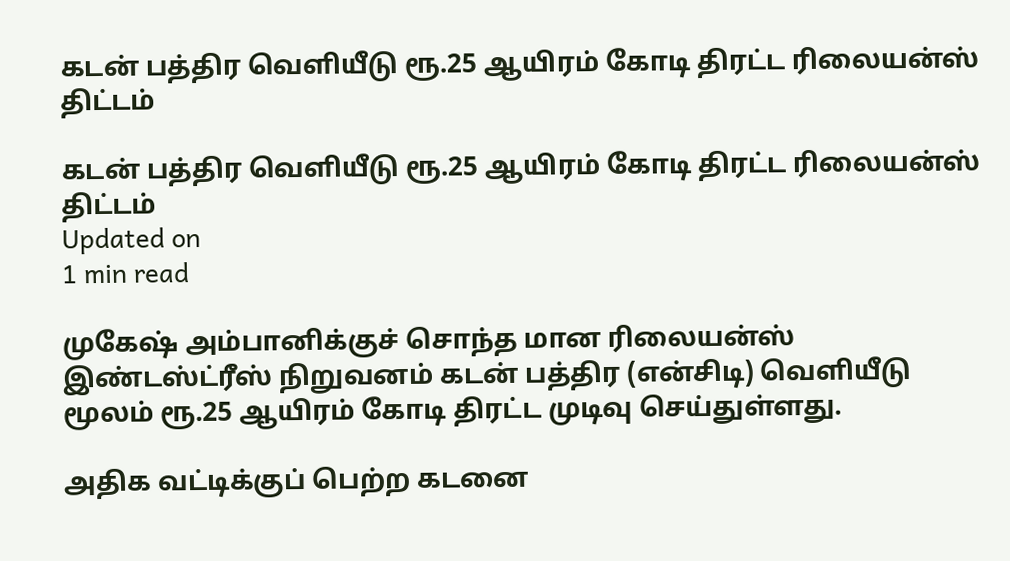கடன் பத்திர வெளியீடு ரூ.25 ஆயிரம் கோடி திரட்ட ரிலையன்ஸ் திட்டம்

கடன் பத்திர வெளியீடு ரூ.25 ஆயிரம் கோடி திரட்ட ரிலையன்ஸ் திட்டம்
Updated on
1 min read

முகேஷ் அம்பானிக்குச் சொந்த மான ரிலையன்ஸ் இண்டஸ்ட்ரீஸ் நிறுவனம் கடன் பத்திர (என்சிடி) வெளியீடு மூலம் ரூ.25 ஆயிரம் கோடி திரட்ட முடிவு செய்துள்ளது.

அதிக வட்டிக்குப் பெற்ற கடனை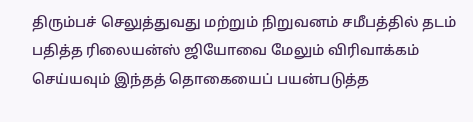திரும்பச் செலுத்துவது மற்றும் நிறுவனம் சமீபத்தில் தடம் பதித்த ரிலையன்ஸ் ஜியோவை மேலும் விரிவாக்கம் செய்யவும் இந்தத் தொகையைப் பயன்படுத்த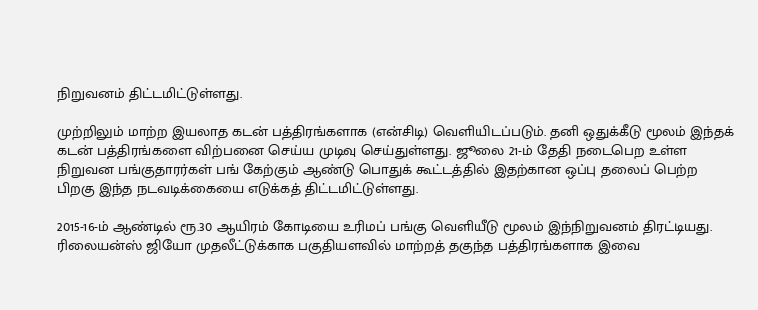நிறுவனம் திட்டமிட்டுள்ளது.

முற்றிலும் மாற்ற இயலாத கடன் பத்திரங்களாக (என்சிடி) வெளியிடப்படும். தனி ஒதுக்கீடு மூலம் இந்தக் கடன் பத்திரங்களை விற்பனை செய்ய முடிவு செய்துள்ளது. ஜூலை 21-ம் தேதி நடைபெற உள்ள நிறுவன பங்குதாரர்கள் பங் கேற்கும் ஆண்டு பொதுக் கூட்டத்தில் இதற்கான ஒப்பு தலைப் பெற்ற பிறகு இந்த நடவடிக்கையை எடுக்கத் திட்டமிட்டுள்ளது.

2015-16-ம் ஆண்டில் ரூ.30 ஆயிரம் கோடியை உரிமப் பங்கு வெளியீடு மூலம் இந்நிறுவனம் திரட்டியது. ரிலையன்ஸ் ஜியோ முதலீட்டுக்காக பகுதியளவில் மாற்றத் தகுந்த பத்திரங்களாக இவை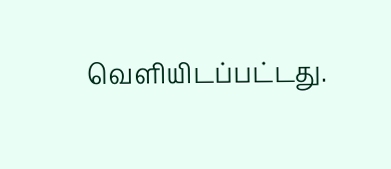வெளியிடப்பட்டது.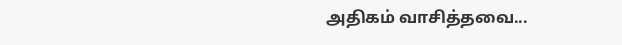அதிகம் வாசித்தவை...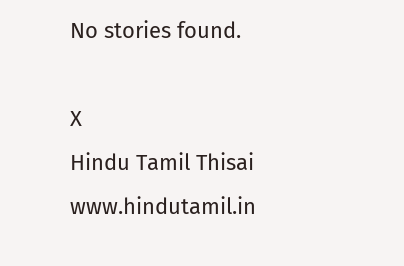No stories found.

X
Hindu Tamil Thisai
www.hindutamil.in